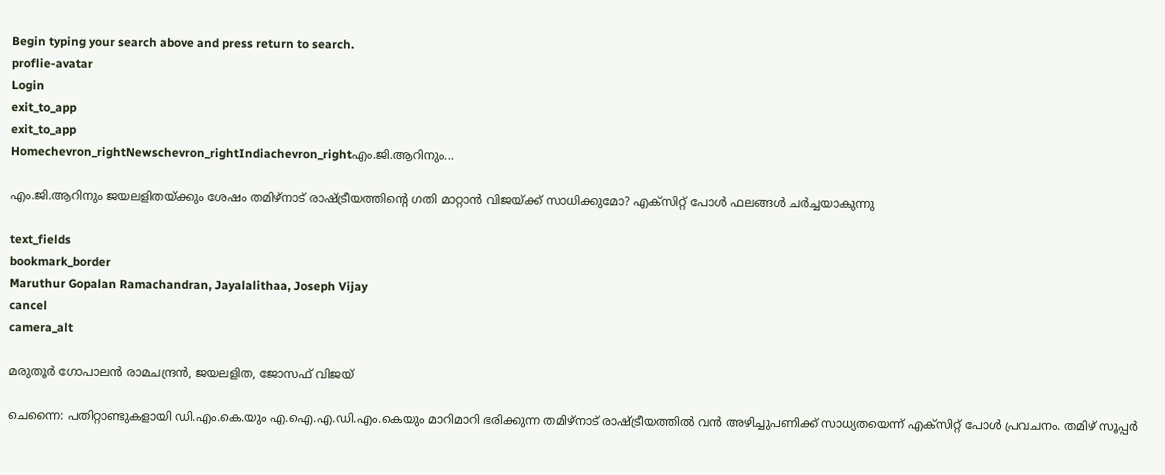Begin typing your search above and press return to search.
proflie-avatar
Login
exit_to_app
exit_to_app
Homechevron_rightNewschevron_rightIndiachevron_rightഎം.ജി.ആറിനും...

എം.ജി.ആറിനും ജയലളിതയ്ക്കും ശേഷം തമിഴ്നാട് രാഷ്ട്രീയത്തിന്റെ ഗതി മാറ്റാൻ വിജയ്ക്ക് സാധിക്കുമോ? എക്സിറ്റ് പോൾ ഫലങ്ങൾ ചർച്ചയാകുന്നു

text_fields
bookmark_border
Maruthur Gopalan Ramachandran, Jayalalithaa, Joseph Vijay
cancel
camera_alt

മരുതൂർ ഗോപാലൻ രാമചന്ദ്രൻ, ജയലളിത, ജോസഫ് വിജയ്

ചെന്നൈ: പതിറ്റാണ്ടുകളായി ഡി.എം.കെ.യും എ.ഐ.എ.ഡി.എം.കെയും മാറിമാറി ഭരിക്കുന്ന തമിഴ്‌നാട് രാഷ്ട്രീയത്തിൽ വൻ അഴിച്ചുപണിക്ക് സാധ്യതയെന്ന് എക്സിറ്റ് പോൾ പ്രവചനം. തമിഴ് സൂപ്പർ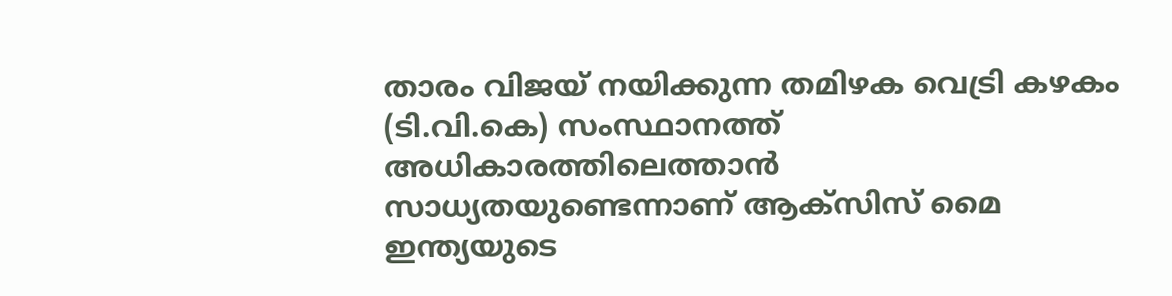താരം വിജയ് നയിക്കുന്ന തമിഴക വെട്രി കഴകം (ടി.വി.കെ) സംസ്ഥാനത്ത് അധികാരത്തിലെത്താൻ സാധ്യതയുണ്ടെന്നാണ് ആക്സിസ് മൈ ഇന്ത്യയുടെ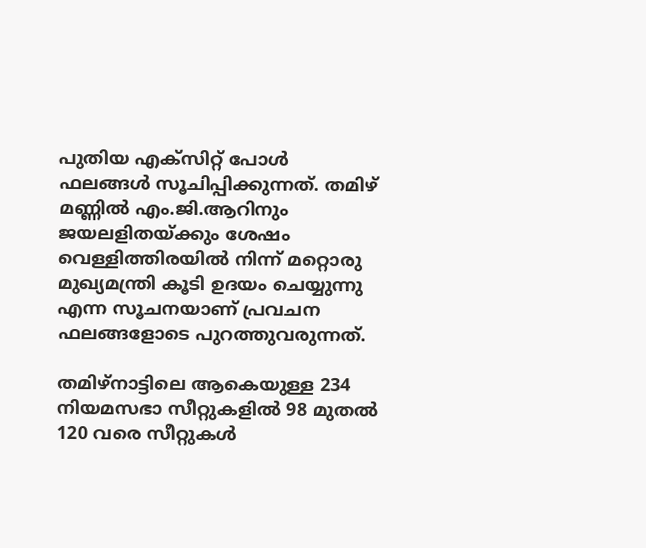പുതിയ എക്സിറ്റ് പോൾ ഫലങ്ങൾ സൂചിപ്പിക്കുന്നത്. തമിഴ് മണ്ണിൽ എം.ജി.ആറിനും ജയലളിതയ്ക്കും ശേഷം വെള്ളിത്തിരയിൽ നിന്ന് മറ്റൊരു മുഖ്യമന്ത്രി കൂടി ഉദയം ചെയ്യുന്നു എന്ന സൂചനയാണ് പ്രവചന ഫലങ്ങളോടെ പുറത്തുവരുന്നത്.

തമിഴ്‌നാട്ടിലെ ആകെയുള്ള 234 നിയമസഭാ സീറ്റുകളിൽ 98 മുതൽ 120 വരെ സീറ്റുകൾ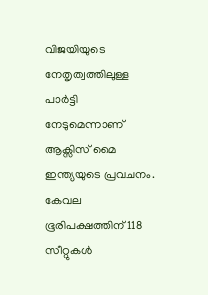വിജയിയുടെ നേതൃത്വത്തിലുള്ള പാർട്ടി നേടുമെന്നാണ് ആക്സിസ് മൈ ഇന്ത്യയുടെ പ്രവചനം. കേവല ഭൂരിപക്ഷത്തിന് 118 സീറ്റുകൾ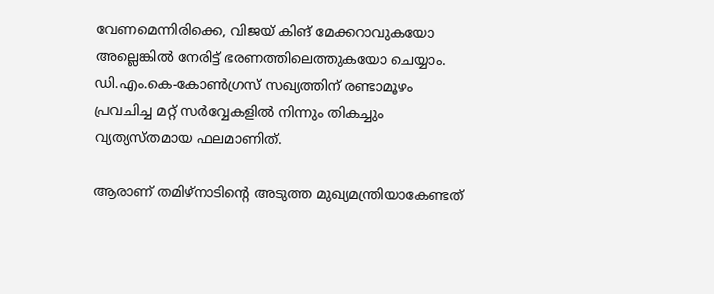വേണമെന്നിരിക്കെ, വിജയ് കിങ് മേക്കറാവുകയോ അല്ലെങ്കിൽ നേരിട്ട് ഭരണത്തിലെത്തുകയോ ചെയ്യാം. ഡി.എം.കെ-കോൺഗ്രസ് സഖ്യത്തിന് രണ്ടാമൂഴം പ്രവചിച്ച മറ്റ് സർവ്വേകളിൽ നിന്നും തികച്ചും വ്യത്യസ്തമായ ഫലമാണിത്.

ആരാണ് തമിഴ്‌നാടിന്റെ അടുത്ത മുഖ്യമന്ത്രിയാകേണ്ടത്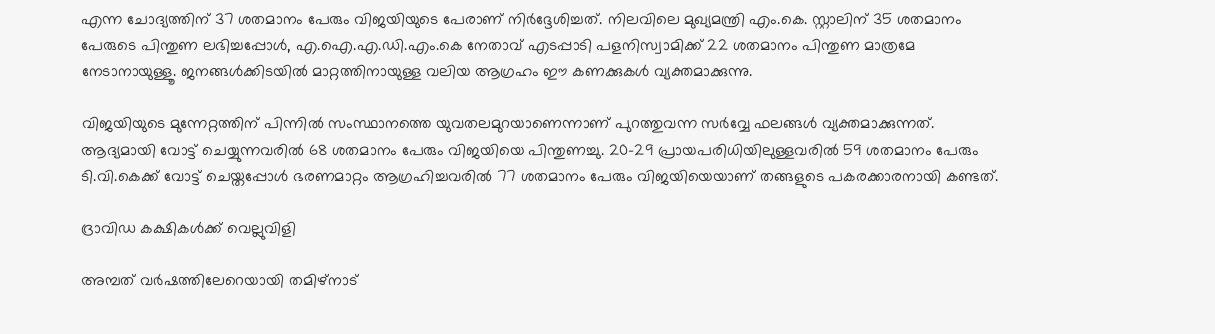എന്ന ചോദ്യത്തിന് 37 ശതമാനം പേരും വിജയിയുടെ പേരാണ് നിർദ്ദേശിച്ചത്. നിലവിലെ മുഖ്യമന്ത്രി എം.കെ. സ്റ്റാലിന് 35 ശതമാനം പേരുടെ പിന്തുണ ലഭിച്ചപ്പോൾ, എ.ഐ.എ.ഡി.എം.കെ നേതാവ് എടപ്പാടി പളനിസ്വാമിക്ക് 22 ശതമാനം പിന്തുണ മാത്രമേ നേടാനായുള്ളൂ. ജനങ്ങൾക്കിടയിൽ മാറ്റത്തിനായുള്ള വലിയ ആഗ്രഹം ഈ കണക്കുകൾ വ്യക്തമാക്കുന്നു.

വിജയിയുടെ മുന്നേറ്റത്തിന് പിന്നിൽ സംസ്ഥാനത്തെ യുവതലമുറയാണെന്നാണ് പുറത്തുവന്ന സർവ്വേ ഫലങ്ങൾ വ്യക്തമാക്കുന്നത്. ആദ്യമായി വോട്ട് ചെയ്യുന്നവരിൽ 68 ശതമാനം പേരും വിജയിയെ പിന്തുണച്ചു. 20-29 പ്രായപരിധിയിലുള്ളവരിൽ 59 ശതമാനം പേരും ടി.വി.കെക്ക് വോട്ട് ചെയ്തപ്പോൾ ഭരണമാറ്റം ആഗ്രഹിച്ചവരിൽ 77 ശതമാനം പേരും വിജയിയെയാണ് തങ്ങളുടെ പകരക്കാരനായി കണ്ടത്.

ദ്രാവിഡ കക്ഷികൾക്ക് വെല്ലുവിളി

അമ്പത് വർഷത്തിലേറെയായി തമിഴ്‌നാട്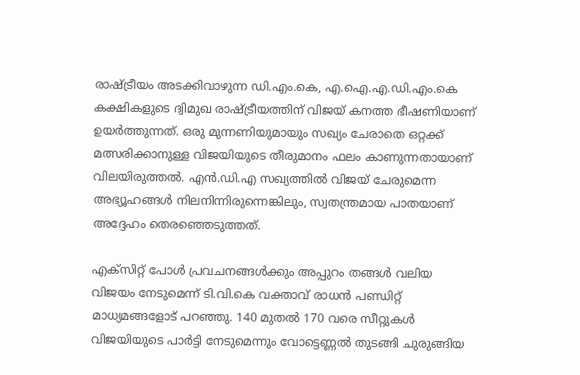രാഷ്ട്രീയം അടക്കിവാഴുന്ന ഡി.എം.കെ, എ.ഐ.എ.ഡി.എം.കെ കക്ഷികളുടെ ദ്വിമുഖ രാഷ്ട്രീയത്തിന് വിജയ് കനത്ത ഭീഷണിയാണ് ഉയർത്തുന്നത്. ഒരു മുന്നണിയുമായും സഖ്യം ചേരാതെ ഒറ്റക്ക് മത്സരിക്കാനുള്ള വിജയിയുടെ തീരുമാനം ഫലം കാണുന്നതായാണ് വിലയിരുത്തൽ. എൻ.ഡി.എ സഖ്യത്തിൽ വിജയ് ചേരുമെന്ന അഭ്യൂഹങ്ങൾ നിലനിന്നിരുന്നെങ്കിലും, സ്വതന്ത്രമായ പാതയാണ് അദ്ദേഹം തെരഞ്ഞെടുത്തത്.

എക്സിറ്റ് പോൾ പ്രവചനങ്ങൾക്കും അപ്പുറം തങ്ങൾ വലിയ വിജയം നേടുമെന്ന് ടി.വി.കെ വക്താവ് രാധൻ പണ്ഡിറ്റ് മാധ്യമങ്ങളോട് പറഞ്ഞു. 140 മുതൽ 170 വരെ സീറ്റുകൾ വിജയിയുടെ പാർട്ടി നേടുമെന്നും വോട്ടെണ്ണൽ തുടങ്ങി ചുരുങ്ങിയ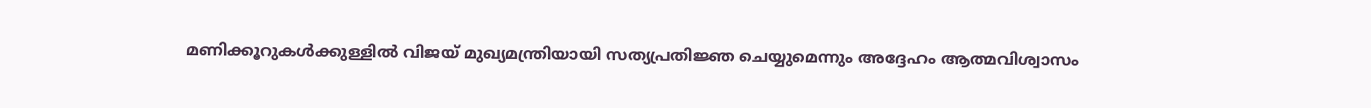മണിക്കൂറുകൾക്കുള്ളിൽ വിജയ് മുഖ്യമന്ത്രിയായി സത്യപ്രതിജ്ഞ ചെയ്യുമെന്നും അദ്ദേഹം ആത്മവിശ്വാസം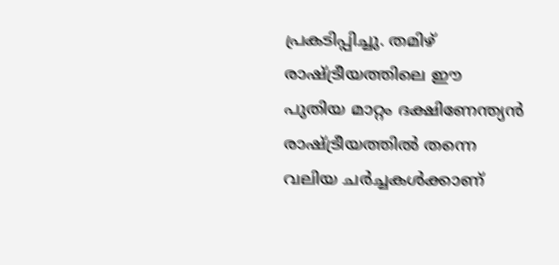പ്രകടിപ്പിച്ചു. തമിഴ് രാഷ്ട്രീയത്തിലെ ഈ പുതിയ മാറ്റം ദക്ഷിണേന്ത്യൻ രാഷ്ട്രീയത്തിൽ തന്നെ വലിയ ചർച്ചകൾക്കാണ്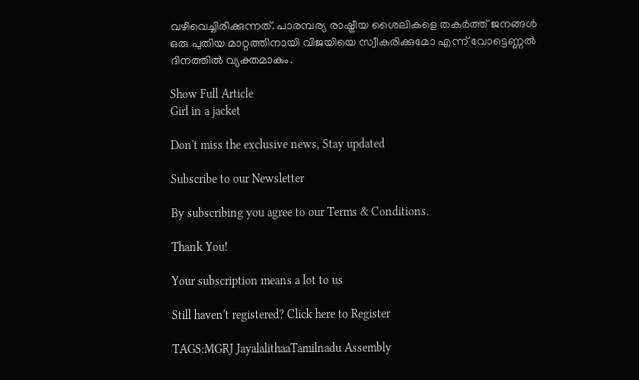വഴിവെച്ചിരിക്കുന്നത്. പാരമ്പര്യ രാഷ്ട്രീയ ശൈലികളെ തകർത്ത് ജനങ്ങൾ ഒരു പുതിയ മാറ്റത്തിനായി വിജയിയെ സ്വീകരിക്കുമോ എന്ന് വോട്ടെണ്ണൽ ദിനത്തിൽ വ്യക്തമാകും.

Show Full Article
Girl in a jacket

Don't miss the exclusive news, Stay updated

Subscribe to our Newsletter

By subscribing you agree to our Terms & Conditions.

Thank You!

Your subscription means a lot to us

Still haven't registered? Click here to Register

TAGS:MGRJ JayalalithaaTamilnadu Assembly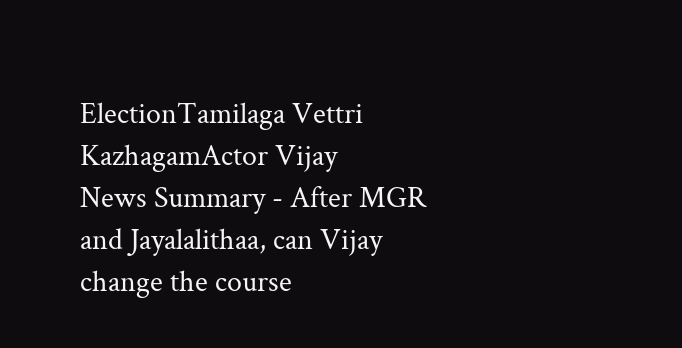ElectionTamilaga Vettri KazhagamActor Vijay
News Summary - After MGR and Jayalalithaa, can Vijay change the course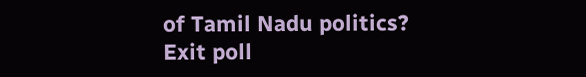of Tamil Nadu politics? Exit poll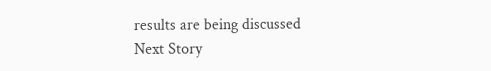results are being discussed
Next Story